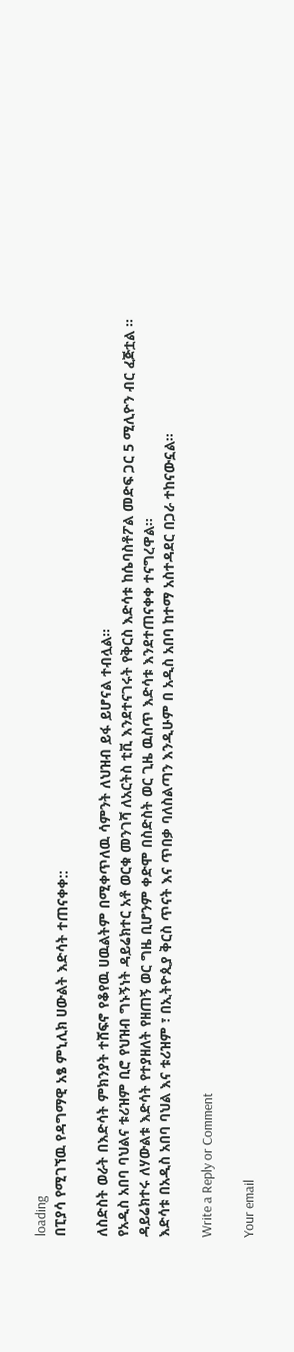loading
በፒያሳ የሚገኘዉ የዳግማዊ አፄ ምኒሊክ ሀውልት እድሳት ተጠናቀቀ::

ለስድስት ወራት በእድሳት ምክንያት ተሸፍኖ የቆየዉ ሀዉልትም በሚቀጥለዉ ሳምንት ለህዝብ ይፋ ይሆናል ተብሏል፡፡
የአዲስ አበባ ባህልና ቱሪዝም ቢሮ የህዝብ ግኑኝነት ዳይሬክተር አቶ ወርቁ መንገሻ ለአርትስ ቲቪ እንደተናገሩት የቅርስ እድሳቱ ከሴባስቶፖል መድፍ ጋር 5 ሚሊዮን ብር ፈጅቷል ፡፡
ዳይሬክተሩ ለሃውልቱ እድሳት የተያዘለት የዘጠኝ ወር ግዜ ቢሆንም ቀድሞ በስድስት ወር ጊዜ ዉስጥ እድሳቱ እንደተጠናቀቀ ተናግረዋል፡፡
እድሳቱ በአዲስ አበባ ባህል እና ቱሪዝም ፣ በኢትዮጲያ ቅርስ ጥናት እና ጥበቃ ባለስልጣን እንዲሁም በ አዲስ አበባ ከተማ አስተዳደር በጋራ ተከናውኗል፡፡

Write a Reply or Comment

Your email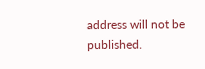address will not be published.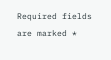Required fields are marked *